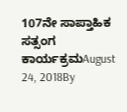107ನೇ ಸಾಪ್ತಾಹಿಕ ಸತ್ಸಂಗ ಕಾರ್ಯಕ್ರಮAugust 24, 2018By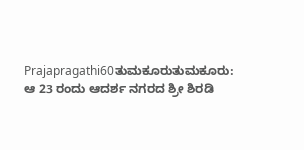Prajapragathi60ತುಮಕೂರುತುಮಕೂರು: ಆ 23 ರಂದು ಆದರ್ಶ ನಗರದ ಶ್ರೀ ಶಿರಡಿ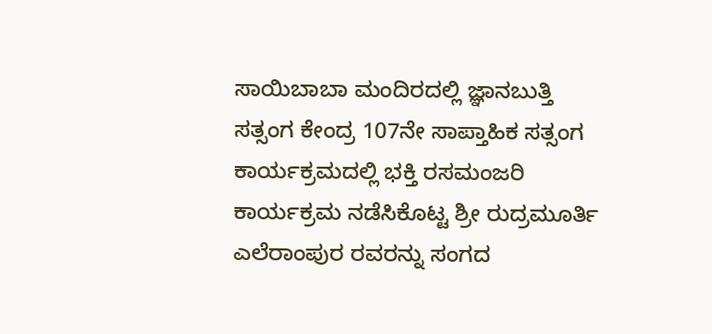ಸಾಯಿಬಾಬಾ ಮಂದಿರದಲ್ಲಿ ಜ್ಞಾನಬುತ್ತಿ ಸತ್ಸಂಗ ಕೇಂದ್ರ 107ನೇ ಸಾಪ್ತಾಹಿಕ ಸತ್ಸಂಗ ಕಾರ್ಯಕ್ರಮದಲ್ಲಿ ಭಕ್ತಿ ರಸಮಂಜರಿ ಕಾರ್ಯಕ್ರಮ ನಡೆಸಿಕೊಟ್ಟ ಶ್ರೀ ರುದ್ರಮೂರ್ತಿ ಎಲೆರಾಂಪುರ ರವರನ್ನು ಸಂಗದ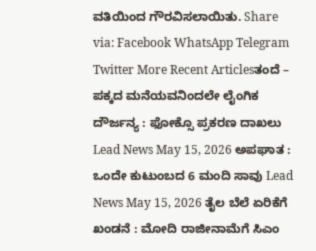ವತಿಯಿಂದ ಗೌರವಿಸಲಾಯಿತು. Share via: Facebook WhatsApp Telegram Twitter More Recent Articlesತಂದೆ – ಪಕ್ಕದ ಮನೆಯವನಿಂದಲೇ ಲೈಂಗಿಕ ದೌರ್ಜನ್ಯ : ಫೋಕ್ಸೊ ಪ್ರಕರಣ ದಾಖಲು Lead News May 15, 2026 ಅಪಘಾತ : ಒಂದೇ ಕುಟುಂಬದ 6 ಮಂದಿ ಸಾವು Lead News May 15, 2026 ತೈಲ ಬೆಲೆ ಏರಿಕೆಗೆ ಖಂಡನೆ : ಮೋದಿ ರಾಜೀನಾಮೆಗೆ ಸಿಎಂ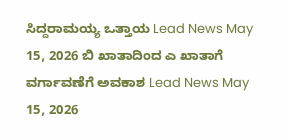ಸಿದ್ದರಾಮಯ್ಯ ಒತ್ತಾಯ Lead News May 15, 2026 ಬಿ ಖಾತಾದಿಂದ ಎ ಖಾತಾಗೆ ವರ್ಗಾವಣೆಗೆ ಅವಕಾಶ Lead News May 15, 2026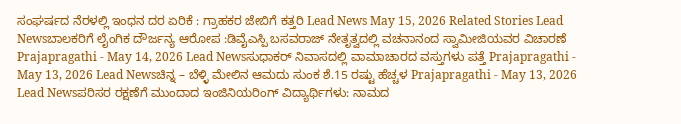ಸಂಘರ್ಷದ ನೆರಳಲ್ಲಿ ಇಂಧನ ದರ ಏರಿಕೆ : ಗ್ರಾಹಕರ ಜೇಬಿಗೆ ಕತ್ತರಿ Lead News May 15, 2026 Related Stories Lead Newsಬಾಲಕರಿಗೆ ಲೈಂಗಿಕ ದೌರ್ಜನ್ಯ ಆರೋಪ :ಡಿವೈಎಸ್ಪಿ ಬಸವರಾಜ್ ನೇತೃತ್ವದಲ್ಲಿ ವಚನಾನಂದ ಸ್ವಾಮೀಜಿಯವರ ವಿಚಾರಣೆ Prajapragathi - May 14, 2026 Lead Newsಸುಧಾಕರ್ ನಿವಾಸದಲ್ಲಿ ವಾಮಾಚಾರದ ವಸ್ತುಗಳು ಪತ್ತೆ Prajapragathi - May 13, 2026 Lead Newsಚಿನ್ನ – ಬೆಳ್ಳಿ ಮೇಲಿನ ಆಮದು ಸುಂಕ ಶೆ.15 ರಷ್ಟು ಹೆಚ್ಚಳ Prajapragathi - May 13, 2026 Lead Newsಪರಿಸರ ರಕ್ಷಣೆಗೆ ಮುಂದಾದ ಇಂಜಿನಿಯರಿಂಗ್ ವಿದ್ಯಾರ್ಥಿಗಳು: ನಾಮದ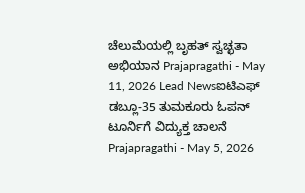ಚೆಲುಮೆಯಲ್ಲಿ ಬೃಹತ್ ಸ್ವಚ್ಛತಾ ಅಭಿಯಾನ Prajapragathi - May 11, 2026 Lead Newsಐಟಿಎಫ್ ಡಬ್ಲೂ-35 ತುಮಕೂರು ಓಪನ್ ಟೂರ್ನಿಗೆ ವಿದ್ಯುಕ್ತ ಚಾಲನೆ Prajapragathi - May 5, 2026